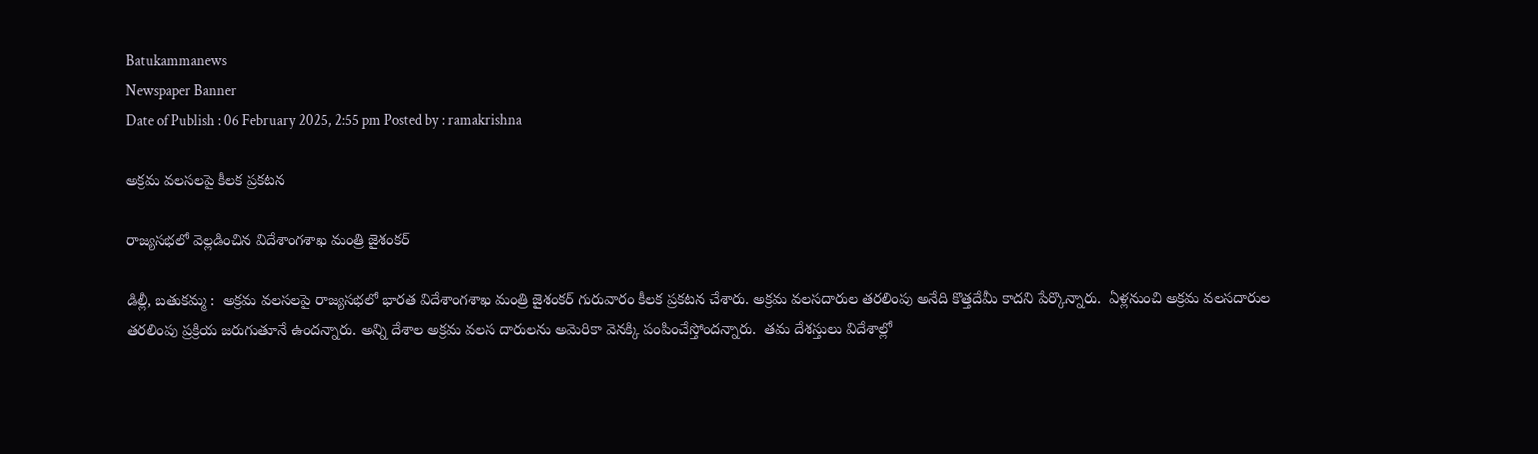Batukammanews
Newspaper Banner
Date of Publish : 06 February 2025, 2:55 pm Posted by : ramakrishna

అక్రమ వలసలపై కీలక ప్రకటన

రాజ్యసభలో వెల్లడించిన విదేశాంగశాఖ మంత్రి జైశంకర్

డిల్లీ, బతుకమ్మ :  అక్రమ వలసలపై రాజ్యసభలో భారత విదేశాంగశాఖ మంత్రి జైశంకర్ గురువారం కీలక ప్రకటన చేశారు. అక్రమ వలసదారుల తరలింపు అనేది కొత్తదేమీ కాదని పేర్కొన్నారు.  ఏళ్లనుంచి అక్రమ వలసదారుల తరలింపు ప్రక్రియ జరుగుతూనే ఉందన్నారు. అన్ని దేశాల అక్రమ వలస దారులను అమెరికా వెనక్కి పంపించేస్తోందన్నారు.  తమ దేశస్తులు విదేశాల్లో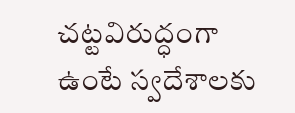చట్టవిరుద్ధంగా ఉంటే స్వదేశాలకు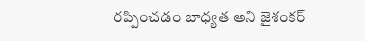రప్పించడం బాధ్యత అని జైశంకర్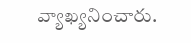వ్యాఖ్యనించారు.